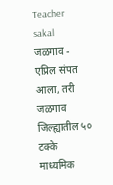Teacher
sakal
जळगाव - एप्रिल संपत आला, तरी जळगाव जिल्ह्यातील ५० टक्के माध्यमिक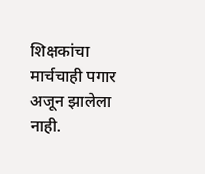शिक्षकांचा मार्चचाही पगार अजून झालेला नाही.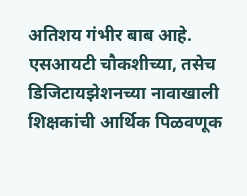अतिशय गंभीर बाब आहे. एसआयटी चौकशीच्या, तसेच डिजिटायझेशनच्या नावाखाली शिक्षकांची आर्थिक पिळवणूक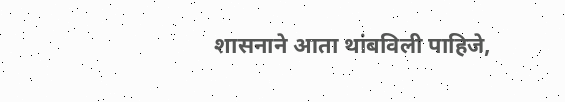शासनाने आता थांबविली पाहिजे,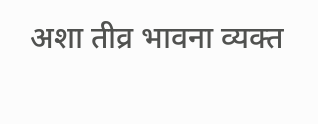अशा तीव्र भावना व्यक्त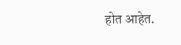होत आहेत.